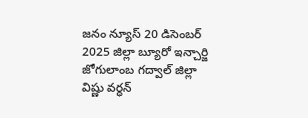జనం న్యూస్ 20 డిసెంబర్ 2025 జిల్లా బ్యూరో ఇన్చార్జి జోగులాంబ గద్వాల్ జిల్లా విష్ణు వర్ధన్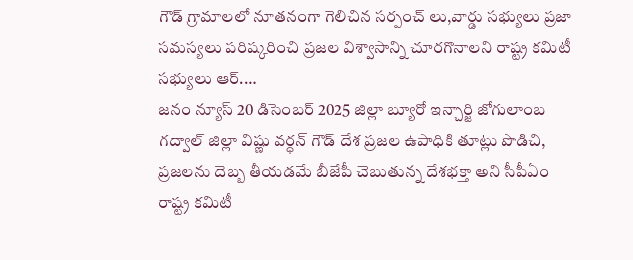గౌడ్ గ్రామాలలో నూతనంగా గెలిచిన సర్పంచ్ లు,వార్డు సభ్యులు ప్రజా సమస్యలు పరిష్కరించి ప్రజల విశ్వాసాన్ని చూరగొనాలని రాష్ట్ర కమిటీ సభ్యులు ఆర్.…
జనం న్యూస్ 20 డిసెంబర్ 2025 జిల్లా బ్యూరో ఇన్చార్జి జోగులాంబ గద్వాల్ జిల్లా విష్ణు వర్ధన్ గౌడ్ దేశ ప్రజల ఉపాధికి తూట్లు పొడిచి, ప్రజలను దెబ్బ తీయడమే బీజేపీ చెబుతున్న దేశభక్తా అని సీపీఏం రాష్ట్ర కమిటీ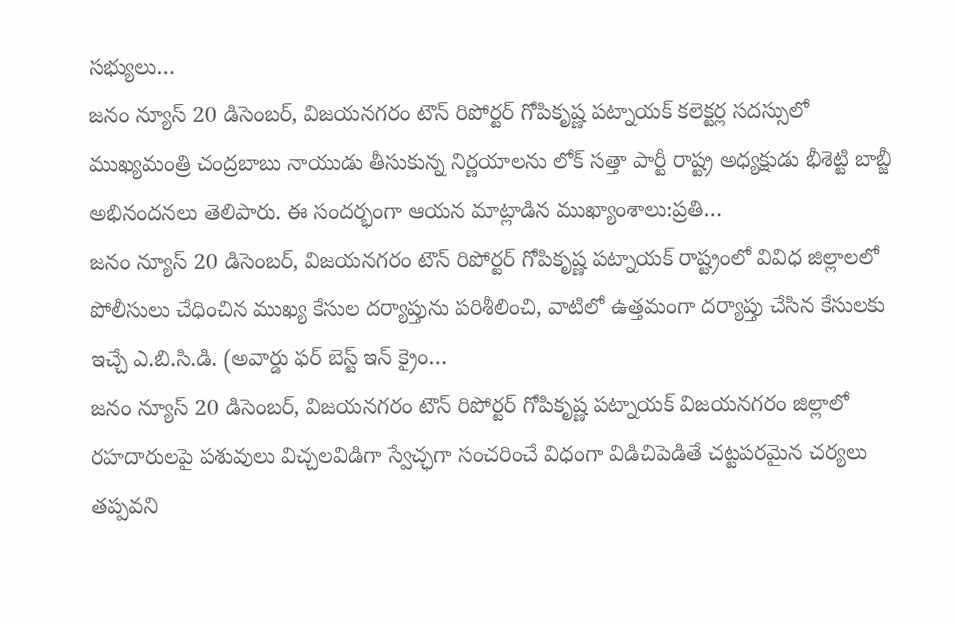సభ్యులు…
జనం న్యూస్ 20 డిసెంబర్, విజయనగరం టౌన్ రిపోర్టర్ గోపికృష్ణ పట్నాయక్ కలెక్టర్ల సదస్సులో ముఖ్యమంత్రి చంద్రబాబు నాయుడు తీసుకున్న నిర్ణయాలను లోక్ సత్తా పార్టీ రాష్ట్ర అధ్యక్షుడు భీశెట్టి బాబ్జీ అభినందనలు తెలిపారు. ఈ సందర్భంగా ఆయన మాట్లాడిన ముఖ్యాంశాలు:ప్రతి…
జనం న్యూస్ 20 డిసెంబర్, విజయనగరం టౌన్ రిపోర్టర్ గోపికృష్ణ పట్నాయక్ రాష్ట్రంలో వివిధ జిల్లాలలో పోలీసులు చేధించిన ముఖ్య కేసుల దర్యాప్తును పరిశీలించి, వాటిలో ఉత్తమంగా దర్యాప్తు చేసిన కేసులకు ఇచ్చే ఎ.బి.సి.డి. (అవార్డు ఫర్ బెస్ట్ ఇన్ క్రైం…
జనం న్యూస్ 20 డిసెంబర్, విజయనగరం టౌన్ రిపోర్టర్ గోపికృష్ణ పట్నాయక్ విజయనగరం జిల్లాలో రహదారులపై పశువులు విచ్చలవిడిగా స్వేచ్ఛగా సంచరించే విధంగా విడిచిపెడితే చట్టపరమైన చర్యలు తప్పవని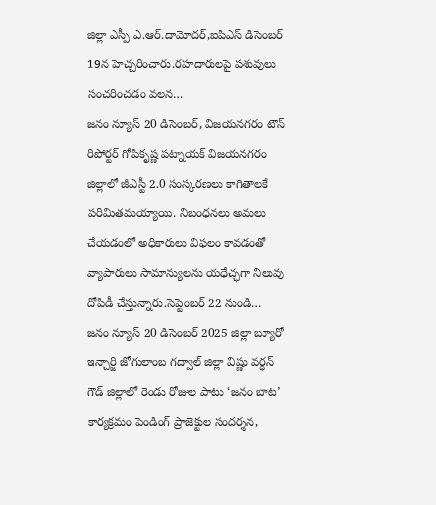జిల్లా ఎస్పీ ఎ.ఆర్.దామోదర్,ఐపిఎస్ డిసెంబర్ 19న హెచ్చరించారు.రహదారులపై పశువులు సంచరించడం వలన…
జనం న్యూస్ 20 డిసెంబర్, విజయనగరం టౌన్ రిపోర్టర్ గోపికృష్ణ పట్నాయక్ విజయనగరం జిల్లాలో జీఎస్టీ 2.0 సంస్కరణలు కాగితాలకే పరిమితమయ్యాయి. నిబంధనలు అమలు చేయడంలో అధికారులు విఫలం కావడంతో వ్యాపారులు సామాన్యులను యధేచ్ఛగా నిలువు దోపిడీ చేస్తున్నారు.సెప్టెంబర్ 22 నుండి…
జనం న్యూస్ 20 డిసెంబర్ 2025 జిల్లా బ్యూరో ఇన్చార్జి జోగులాంబ గద్వాల్ జిల్లా విష్ణు వర్ధన్ గౌడ్ జిల్లాలో రెండు రోజుల పాటు ‘జనం బాట’ కార్యక్రమం పెండింగ్ ప్రాజెక్టుల సందర్శన,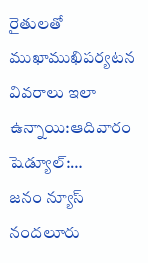రైతులతో ముఖాముఖిపర్యటన వివరాలు ఇలా ఉన్నాయి:ఆదివారం షెడ్యూల్:…
జనం న్యూస్ నందలూరు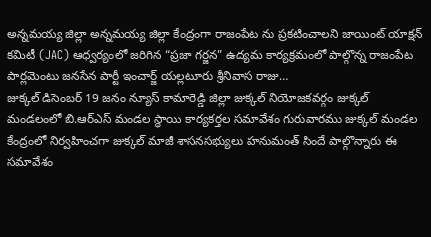అన్నమయ్య జిల్లా అన్నమయ్య జిల్లా కేంద్రంగా రాజంపేట ను ప్రకటించాలని జాయింట్ యాక్షన్ కమిటీ (JAC) ఆధ్వర్యంలో జరిగిన “ప్రజా గర్జన” ఉద్యమ కార్యక్రమంలో పాల్గొన్న రాజంపేట పార్లమెంటు జనసేన పార్టీ ఇంచార్జ్ యల్లటూరు శ్రీనివాస రాజు…
జుక్కల్ డిసెంబర్ 19 జనం న్యూస్ కామారెడ్డి జిల్లా జుక్కల్ నియోజకవర్గం జుక్కల్ మండలంలో బి.ఆర్ఎస్ మండల స్థాయి కార్యకర్తల సమావేశం గురువారము జుక్కల్ మండల కేంద్రంలో నిర్వహించగా జుక్కల్ మాజీ శాసనసభ్యులు హనుమంత్ సిందే పాల్గొన్నారు ఈ సమావేశం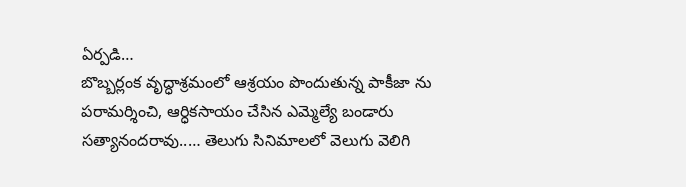ఏర్పడి…
బొబ్బర్లంక వృద్ధాశ్రమంలో ఆశ్రయం పొందుతున్న పాకీజా ను పరామర్శించి, ఆర్ధికసాయం చేసిన ఎమ్మెల్యే బండారు సత్యానందరావు..… తెలుగు సినిమాలలో వెలుగు వెలిగి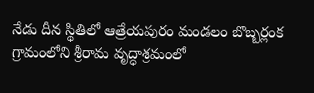నేడు దీన స్థితిలో ఆత్రేయపురం మండలం బొబ్బర్లంక గ్రామంలోని శ్రీరామ వృద్ధాశ్రమంలో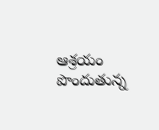ఆశ్రయం పొందుతున్న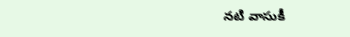నటి వాసుకీ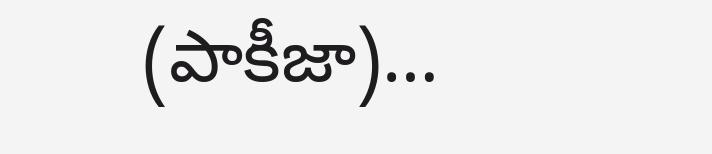(పాకీజా)…